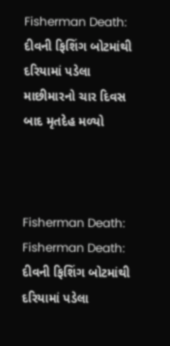Fisherman Death: દીવની ફિશિંગ બોટમાંથી દરિયામાં પડેલા માછીમારનો ચાર દિવસ બાદ મૃતદેહ મળ્યો



Fisherman Death:
Fisherman Death: દીવની ફિશિંગ બોટમાંથી દરિયામાં પડેલા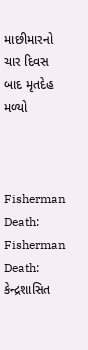માછીમારનો ચાર દિવસ બાદ મૃતદેહ મળ્યો



Fisherman Death:
Fisherman Death: કેન્દ્રશાસિત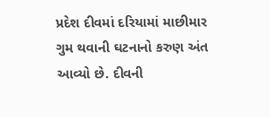પ્રદેશ દીવમાં દરિયામાં માછીમાર ગુમ થવાની ઘટનાનો કરુણ અંત આવ્યો છે. દીવની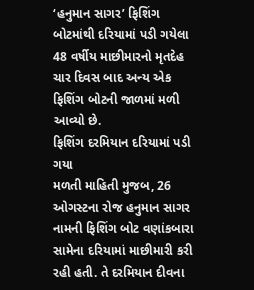‘હનુમાન સાગર’ ફિશિંગ બોટમાંથી દરિયામાં પડી ગયેલા 48 વર્ષીય માછીમારનો મૃતદેહ ચાર દિવસ બાદ અન્ય એક ફિશિંગ બોટની જાળમાં મળી આવ્યો છે.
ફિશિંગ દરમિયાન દરિયામાં પડી ગયા
મળતી માહિતી મુજબ, 26 ઓગસ્ટના રોજ હનુમાન સાગર નામની ફિશિંગ બોટ વણાંકબારા સામેના દરિયામાં માછીમારી કરી રહી હતી. તે દરમિયાન દીવના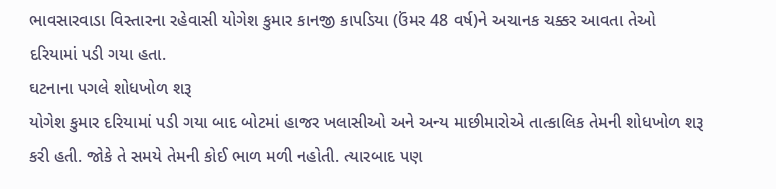ભાવસારવાડા વિસ્તારના રહેવાસી યોગેશ કુમાર કાનજી કાપડિયા (ઉંમર 48 વર્ષ)ને અચાનક ચક્કર આવતા તેઓ દરિયામાં પડી ગયા હતા.
ઘટનાના પગલે શોધખોળ શરૂ
યોગેશ કુમાર દરિયામાં પડી ગયા બાદ બોટમાં હાજર ખલાસીઓ અને અન્ય માછીમારોએ તાત્કાલિક તેમની શોધખોળ શરૂ કરી હતી. જોકે તે સમયે તેમની કોઈ ભાળ મળી નહોતી. ત્યારબાદ પણ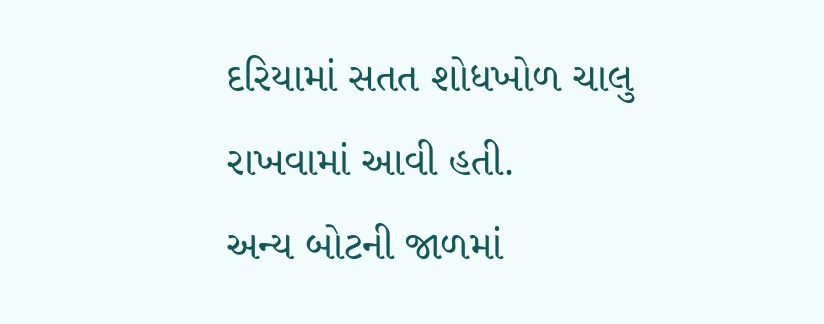દરિયામાં સતત શોધખોળ ચાલુ રાખવામાં આવી હતી.
અન્ય બોટની જાળમાં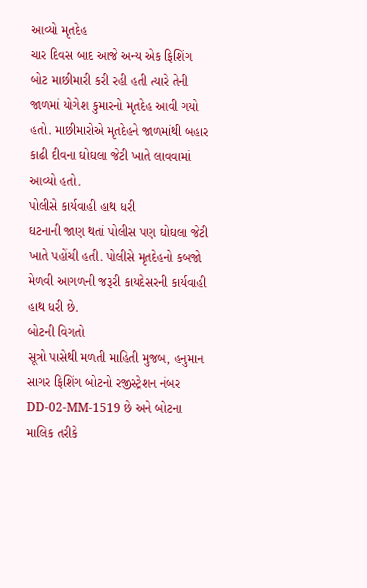આવ્યો મૃતદેહ
ચાર દિવસ બાદ આજે અન્ય એક ફિશિંગ બોટ માછીમારી કરી રહી હતી ત્યારે તેની જાળમાં યોગેશ કુમારનો મૃતદેહ આવી ગયો હતો. માછીમારોએ મૃતદેહને જાળમાંથી બહાર કાઢી દીવના ઘોઘલા જેટી ખાતે લાવવામાં આવ્યો હતો.
પોલીસે કાર્યવાહી હાથ ધરી
ઘટનાની જાણ થતાં પોલીસ પણ ઘોઘલા જેટી ખાતે પહોંચી હતી. પોલીસે મૃતદેહનો કબજો મેળવી આગળની જરૂરી કાયદેસરની કાર્યવાહી હાથ ધરી છે.
બોટની વિગતો
સૂત્રો પાસેથી મળતી માહિતી મુજબ, હનુમાન સાગર ફિશિંગ બોટનો રજીસ્ટ્રેશન નંબર DD-02-MM-1519 છે અને બોટના માલિક તરીકે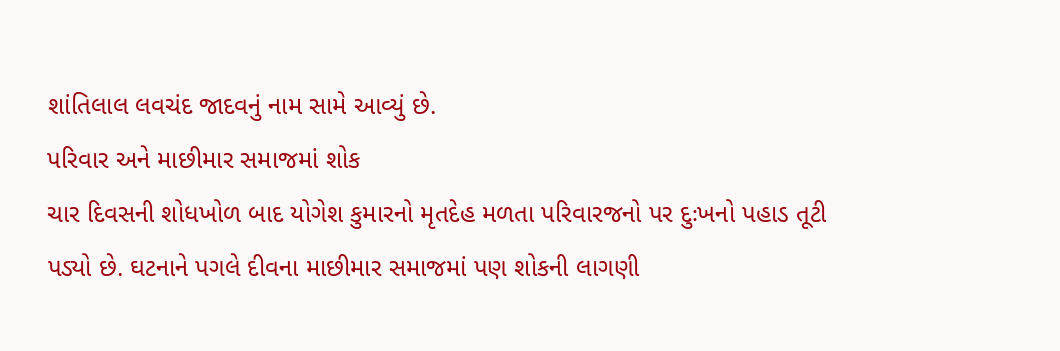શાંતિલાલ લવચંદ જાદવનું નામ સામે આવ્યું છે.
પરિવાર અને માછીમાર સમાજમાં શોક
ચાર દિવસની શોધખોળ બાદ યોગેશ કુમારનો મૃતદેહ મળતા પરિવારજનો પર દુઃખનો પહાડ તૂટી પડ્યો છે. ઘટનાને પગલે દીવના માછીમાર સમાજમાં પણ શોકની લાગણી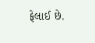ફેલાઈ છે.